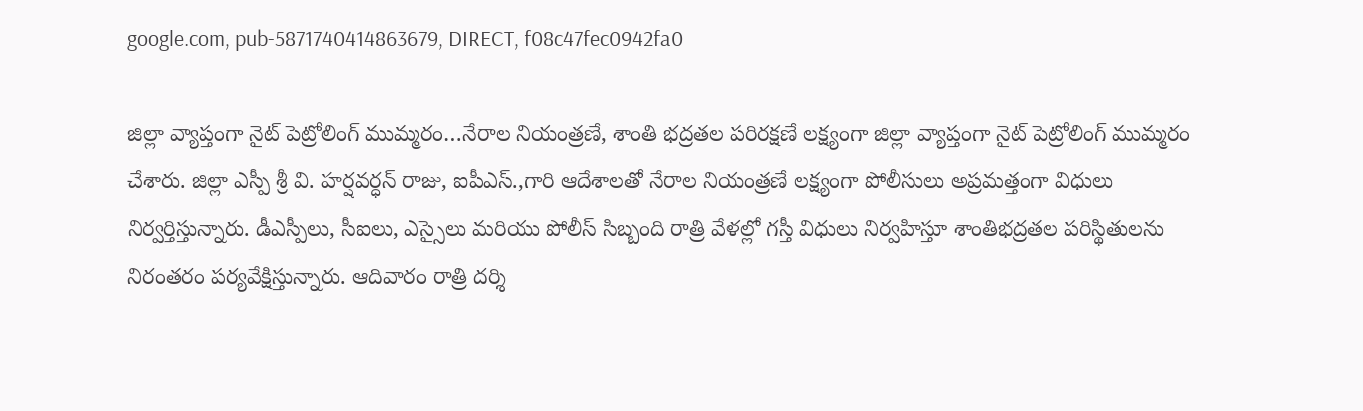google.com, pub-5871740414863679, DIRECT, f08c47fec0942fa0

జిల్లా వ్యాప్తంగా నైట్ పెట్రోలింగ్ ముమ్మరం…నేరాల నియంత్రణే, శాంతి భద్రతల పరిరక్షణే లక్ష్యంగా జిల్లా వ్యాప్తంగా నైట్ పెట్రోలింగ్ ముమ్మరం చేశారు. జిల్లా ఎస్పీ శ్రీ వి. హర్షవర్ధన్ రాజు, ఐపీఎస్.,గారి ఆదేశాలతో నేరాల నియంత్రణే లక్ష్యంగా పోలీసులు అప్రమత్తంగా విధులు నిర్వర్తిస్తున్నారు. డీఎస్పీలు, సీఐలు, ఎస్సైలు మరియు పోలీస్ సిబ్బంది రాత్రి వేళల్లో గస్తీ విధులు నిర్వహిస్తూ శాంతిభద్రతల పరిస్థితులను నిరంతరం పర్యవేక్షిస్తున్నారు. ఆదివారం రాత్రి దర్శి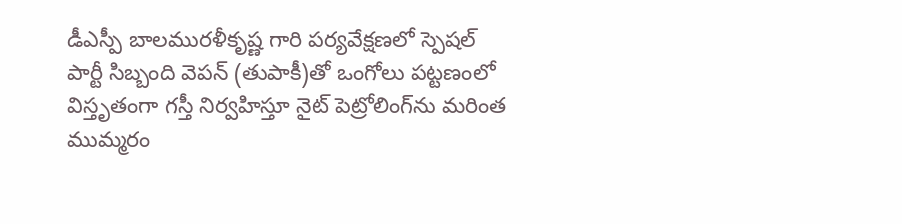డీఎస్పీ బాలమురళీకృష్ణ గారి పర్యవేక్షణలో స్పెషల్ పార్టీ సిబ్బంది వెపన్ (తుపాకీ)తో ఒంగోలు పట్టణంలో విస్తృతంగా గస్తీ నిర్వహిస్తూ నైట్ పెట్రోలింగ్‌ను మరింత ముమ్మరం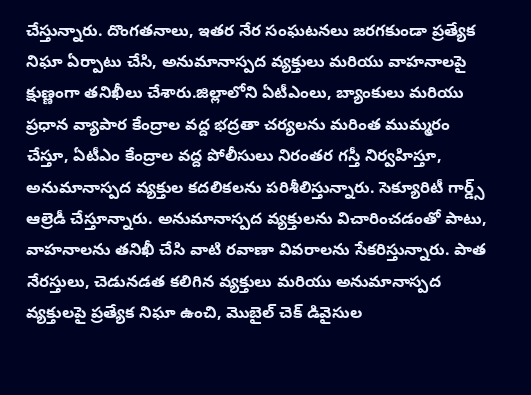చేస్తున్నారు. దొంగతనాలు, ఇతర నేర సంఘటనలు జరగకుండా ప్రత్యేక నిఘా ఏర్పాటు చేసి, అనుమానాస్పద వ్యక్తులు మరియు వాహనాలపై క్షుణ్ణంగా తనిఖీలు చేశారు.జిల్లాలోని ఏటీఎంలు, బ్యాంకులు మరియు ప్రధాన వ్యాపార కేంద్రాల వద్ద భద్రతా చర్యలను మరింత ముమ్మరం చేస్తూ, ఏటీఎం కేంద్రాల వద్ద పోలీసులు నిరంతర గస్తీ నిర్వహిస్తూ, అనుమానాస్పద వ్యక్తుల కదలికలను పరిశీలిస్తున్నారు. సెక్యూరిటీ గార్డ్స్ ఆల్రెడీ చేస్తూన్నారు. అనుమానాస్పద వ్యక్తులను విచారించడంతో పాటు, వాహనాలను తనిఖీ చేసి వాటి రవాణా వివరాలను సేకరిస్తున్నారు. పాత నేరస్తులు, చెడునడత కలిగిన వ్యక్తులు మరియు అనుమానాస్పద వ్యక్తులపై ప్రత్యేక నిఘా ఉంచి, మొబైల్ చెక్ డివైసుల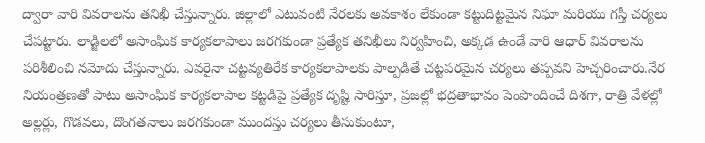ద్వారా వారి వివరాలను తనిఖీ చేస్తున్నారు. జిల్లాలో ఎటువంటి నేరలకు అవకాశం లేకుండా కట్టుదిట్టమైన నిఘా మరియు గస్తీ చర్యలు చేపట్టారు. లాడ్జిలలో అసాంఘిక కార్యకలాపాలు జరగకుండా ప్రత్యేక తనిఖీలు నిర్వహించి, అక్కడ ఉండే వారి ఆధార్ వివరాలను పరిశీలించి నమోదు చేస్తున్నారు. ఎవరైనా చట్టవ్యతిరేక కార్యకలాపాలకు పాల్పడితే చట్టపరమైన చర్యలు తప్పవని హెచ్చరించారు.నేర నియంత్రణతో పాటు అసాంఘిక కార్యకలాపాల కట్టడిపై ప్రత్యేక దృష్టి సారిస్తూ, ప్రజల్లో భద్రతాభావం పెంపొందించే దిశగా, రాత్రి వేళల్లో అల్లర్లు, గొడవలు, దొంగతనాలు జరగకుండా ముందస్తు చర్యలు తీసుకుంటూ,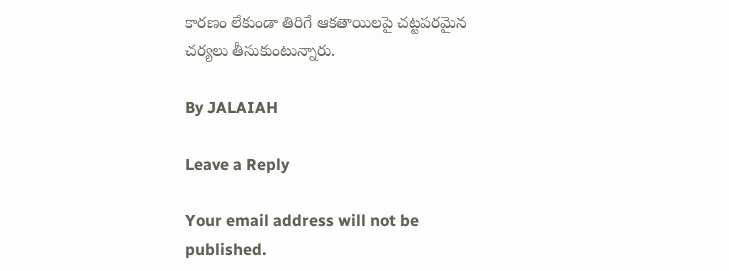కారణం లేకుండా తిరిగే ఆకతాయిలపై చట్టపరమైన చర్యలు తీసుకుంటున్నారు.

By JALAIAH

Leave a Reply

Your email address will not be published.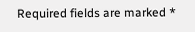Required fields are marked *